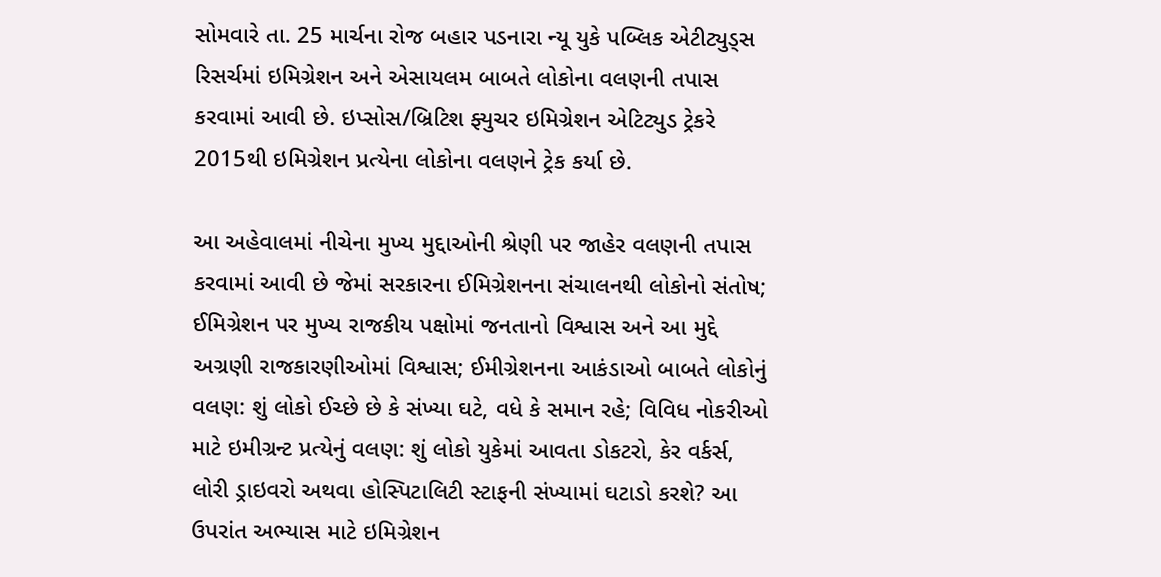સોમવારે તા. 25 માર્ચના રોજ બહાર પડનારા ન્યૂ યુકે પબ્લિક એટીટ્યુડ્સ રિસર્ચમાં ઇમિગ્રેશન અને એસાયલમ બાબતે લોકોના વલણની તપાસ કરવામાં આવી છે. ઇપ્સોસ/બ્રિટિશ ફ્યુચર ઇમિગ્રેશન એટિટ્યુડ ટ્રેકરે 2015થી ઇમિગ્રેશન પ્રત્યેના લોકોના વલણને ટ્રેક કર્યા છે.

આ અહેવાલમાં નીચેના મુખ્ય મુદ્દાઓની શ્રેણી પર જાહેર વલણની તપાસ કરવામાં આવી છે જેમાં સરકારના ઈમિગ્રેશનના સંચાલનથી લોકોનો સંતોષ; ઈમિગ્રેશન પર મુખ્ય રાજકીય પક્ષોમાં જનતાનો વિશ્વાસ અને આ મુદ્દે અગ્રણી રાજકારણીઓમાં વિશ્વાસ; ઈમીગ્રેશનના આકંડાઓ બાબતે લોકોનું વલણ: શું લોકો ઈચ્છે છે કે સંખ્યા ઘટે, વધે કે સમાન રહે; વિવિધ નોકરીઓ માટે ઇમીગ્રન્ટ પ્રત્યેનું વલણ: શું લોકો યુકેમાં આવતા ડોકટરો, કેર વર્કર્સ, લોરી ડ્રાઇવરો અથવા હોસ્પિટાલિટી સ્ટાફની સંખ્યામાં ઘટાડો કરશે? આ ઉપરાંત અભ્યાસ માટે ઇમિગ્રેશન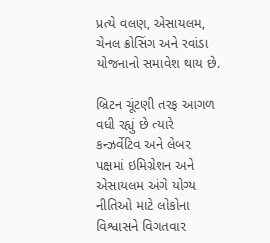પ્રત્યે વલણ, એસાયલમ, ચેનલ ક્રોસિંગ અને રવાંડા યોજનાનો સમાવેશ થાય છે.

બ્રિટન ચૂંટણી તરફ આગળ વધી રહ્યું છે ત્યારે કન્ઝર્વેટિવ અને લેબર પક્ષમાં ઇમિગ્રેશન અને એસાયલમ અંગે યોગ્ય નીતિઓ માટે લોકોના વિશ્વાસને વિગતવાર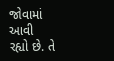જોવામાં આવી રહ્યો છે. તે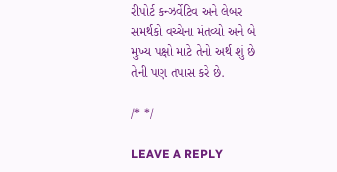રીપોર્ટ કન્ઝર્વેટિવ અને લેબર સમર્થકો વચ્ચેના મંતવ્યો અને બે મુખ્ય પક્ષો માટે તેનો અર્થ શું છે તેની પણ તપાસ કરે છે.

/* */

LEAVE A REPLY